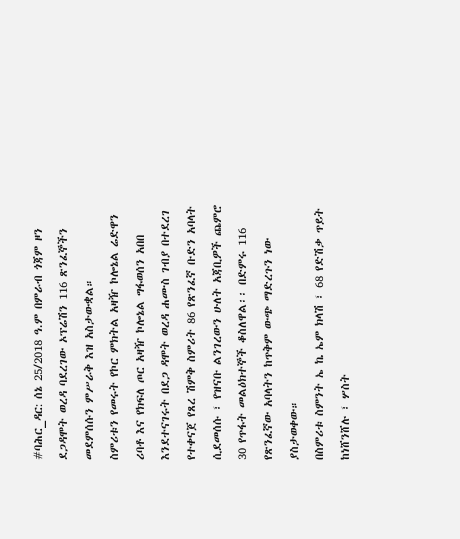#ባሕር_ዳር: ሰኔ 25/2018 ዓ.ም በምራብ ጎጃም ዞን ደጋዳሞት ወረዳ ባደረገው ኦፕሬሽን 116 ጽንፈኞችን መደምሰሱን ምሥራቅ እዝ አስታውቋል።
ስምሪቱን የመሩት የኮር ምክትል አዛዥ ኮሎኔል ሬድዋን ሪባቶ እና የክፍለ ጦር አዛዥ ኮሎኔል ግፋወሰን አበበ እንደተናገሩት በደጋ ዳሞት ወረዳ ሐሙስ ገብያ በተደረገ የተቀናጀ የጸረ ሽምቅ ስምሪት 86 የጽንፈኛ ቡድን አባላት ሲደመሰሱ ፣ የዝናቡ ልንገረውን ሁለት አጃቢዎች ጨምሮ 30 የጥፋት መልዕክተኞች ቆስለዋል፡፡ በድምሩ 116 የጽንፈኛው አባላትን ከጥቅም ውጭ ማድረጉን ነው ያስታወቀው።
በስምሪቱ ስምንት ኤ ኬ ኤም ክላሽ ፣ 68 የድሽቃ ጥይት ከነሸንሸሉ ፣ ሦስት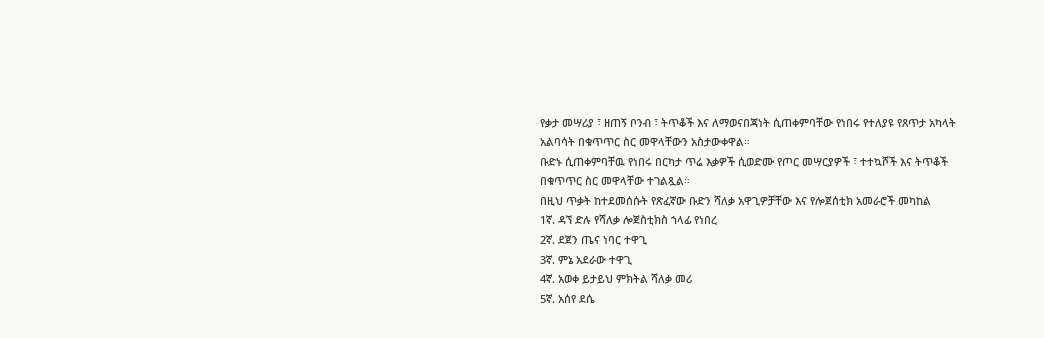የቃታ መሣሪያ ፣ ዘጠኝ ቦንብ ፣ ትጥቆች እና ለማወናበጃነት ሲጠቀምባቸው የነበሩ የተለያዩ የጸጥታ አካላት አልባሳት በቁጥጥር ስር መዋላቸውን አስታውቀዋል።
ቡድኑ ሲጠቀምባቸዉ የነበሩ በርካታ ጥሬ እቃዎች ሲወድሙ የጦር መሣርያዎች ፣ ተተኳሾች እና ትጥቆች በቁጥጥር ስር መዋላቸው ተገልጿል።
በዚህ ጥቃት ከተደመሰሱት የጽፈኛው ቡድን ሻለቃ አዋጊዎቻቸው እና የሎጀሰቲክ አመራሮች መካከል
1ኛ. ዳኘ ድሉ የሻለቃ ሎጀስቲክስ ኀላፊ የነበረ
2ኛ. ደጀን ጤና ነባር ተዋጊ
3ኛ. ምኔ አደራው ተዋጊ
4ኛ. አወቀ ይታይህ ምክትል ሻለቃ መሪ
5ኛ. አሰየ ደሴ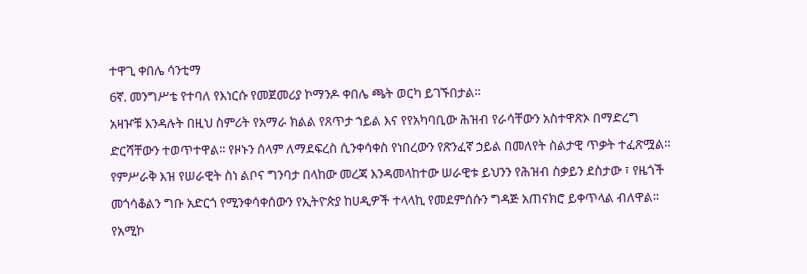ተዋጊ ቀበሌ ሳንቲማ
6ኛ. መንግሥቴ የተባለ የእነርሱ የመጀመሪያ ኮማንዶ ቀበሌ ጫት ወርካ ይገኙበታል፡፡
አዛዦቹ እንዳሉት በዚህ ስምሪት የአማራ ክልል የጸጥታ ኀይል እና የየአካባቢው ሕዝብ የራሳቸውን አስተዋጽኦ በማድረግ ድርሻቸውን ተወጥተዋል፡፡ የዞኑን ሰላም ለማደፍረስ ሲንቀሳቀስ የነበረውን የጽንፈኛ ኃይል በመለየት ስልታዊ ጥቃት ተፈጽሟል።
የምሥራቅ እዝ የሠራዊት ስነ ልቦና ግንባታ በላከው መረጃ እንዳመላከተው ሠራዊቱ ይህንን የሕዝብ ስቃይን ደስታው ፣ የዜጎች መጎሳቆልን ግቡ አድርጎ የሚንቀሳቀሰውን የኢትዮጵያ ከሀዲዎች ተላላኪ የመደምሰሱን ግዳጅ አጠናክሮ ይቀጥላል ብለዋል፡፡
የአሚኮ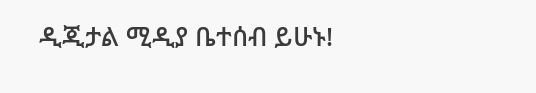ዲጂታል ሚዲያ ቤተሰብ ይሁኑ!